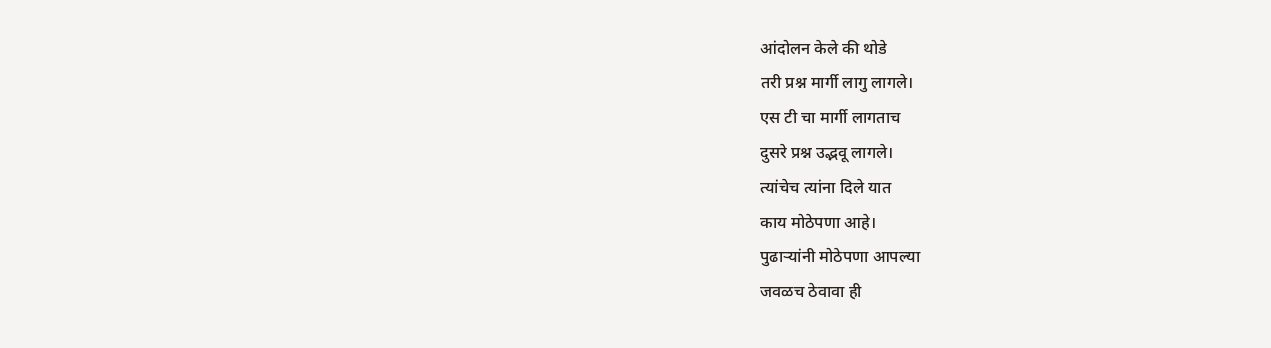आंदोलन केले की थोडे
तरी प्रश्न मार्गी लागु लागले।
एस टी चा मार्गी लागताच
दुसरे प्रश्न उद्भवू लागले।
त्यांचेच त्यांना दिले यात
काय मोठेपणा आहे।
पुढाऱ्यांनी मोठेपणा आपल्या
जवळच ठेवावा ही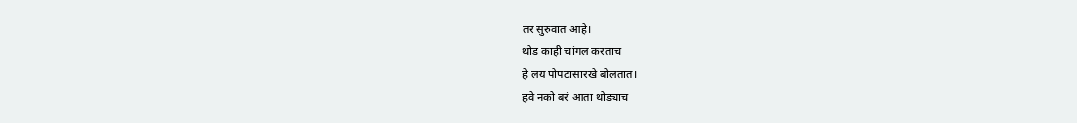तर सुरुवात आहे।
थोड काही चांगल करताच
हे लय पोपटासारखे बोलतात।
हवे नको बरं आता थोड्याच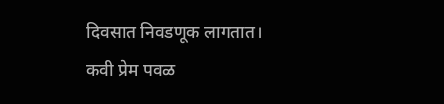दिवसात निवडणूक लागतात।
कवी प्रेम पवळ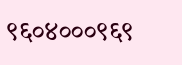९६०४०००९६९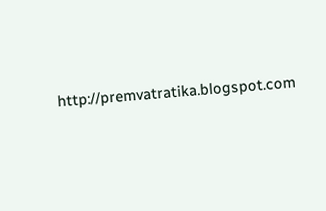http://premvatratika.blogspot.com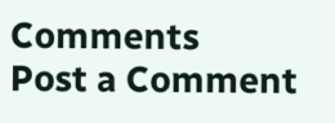Comments
Post a Comment